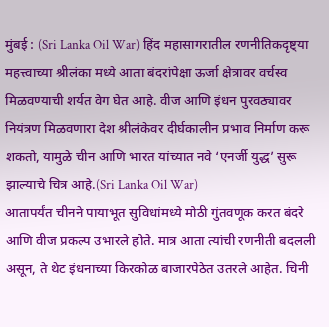मुंबई : (Sri Lanka Oil War) हिंद महासागरातील रणनीतिकदृष्ट्या महत्त्वाच्या श्रीलंका मध्ये आता बंदरांपेक्षा ऊर्जा क्षेत्रावर वर्चस्व मिळवण्याची शर्यत वेग घेत आहे. वीज आणि इंधन पुरवठ्यावर नियंत्रण मिळवणारा देश श्रीलंकेवर दीर्घकालीन प्रभाव निर्माण करू शकतो, यामुळे चीन आणि भारत यांच्यात नवे ‘एनर्जी युद्ध’ सुरू झाल्याचे चित्र आहे.(Sri Lanka Oil War)
आतापर्यंत चीनने पायाभूत सुविधांमध्ये मोठी गुंतवणूक करत बंदरे आणि वीज प्रकल्प उभारले होते. मात्र आता त्यांची रणनीती बदलली असून, ते थेट इंधनाच्या किरकोळ बाजारपेठेत उतरले आहेत. चिनी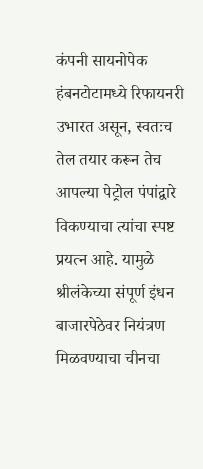कंपनी सायनोपेक हंबनटोटामध्ये रिफायनरी उभारत असून, स्वतःच तेल तयार करून तेच आपल्या पेट्रोल पंपांद्वारे विकण्याचा त्यांचा स्पष्ट प्रयत्न आहे. यामुळे श्रीलंकेच्या संपूर्ण इंधन बाजारपेठेवर नियंत्रण मिळवण्याचा चीनचा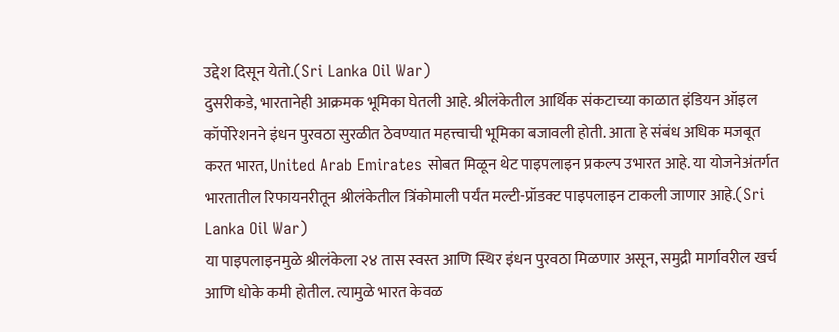उद्देश दिसून येतो.(Sri Lanka Oil War)
दुसरीकडे, भारतानेही आक्रमक भूमिका घेतली आहे. श्रीलंकेतील आर्थिक संकटाच्या काळात इंडियन ऑइल कॉर्पोरेशनने इंधन पुरवठा सुरळीत ठेवण्यात महत्त्वाची भूमिका बजावली होती. आता हे संबंध अधिक मजबूत करत भारत, United Arab Emirates सोबत मिळून थेट पाइपलाइन प्रकल्प उभारत आहे. या योजनेअंतर्गत भारतातील रिफायनरीतून श्रीलंकेतील त्रिंकोमाली पर्यंत मल्टी-प्रॉडक्ट पाइपलाइन टाकली जाणार आहे.(Sri Lanka Oil War)
या पाइपलाइनमुळे श्रीलंकेला २४ तास स्वस्त आणि स्थिर इंधन पुरवठा मिळणार असून, समुद्री मार्गावरील खर्च आणि धोके कमी होतील. त्यामुळे भारत केवळ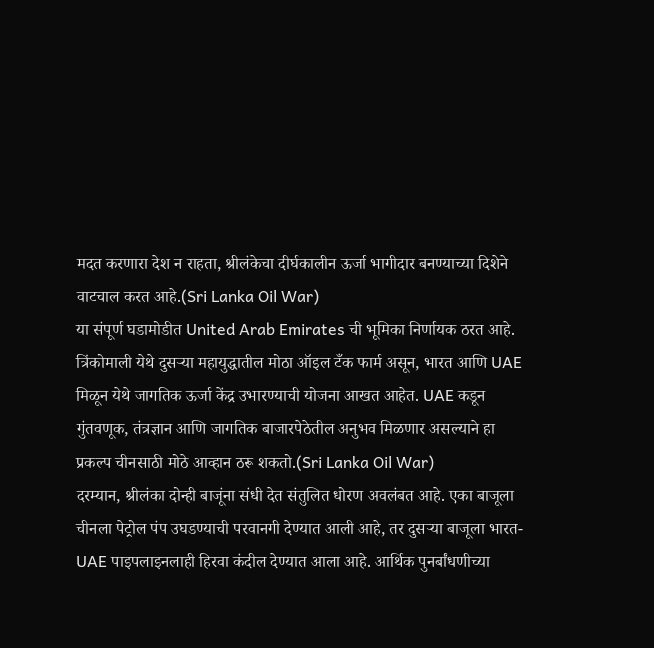मदत करणारा देश न राहता, श्रीलंकेचा दीर्घकालीन ऊर्जा भागीदार बनण्याच्या दिशेने वाटचाल करत आहे.(Sri Lanka Oil War)
या संपूर्ण घडामोडीत United Arab Emirates ची भूमिका निर्णायक ठरत आहे. त्रिंकोमाली येथे दुसऱ्या महायुद्धातील मोठा ऑइल टँक फार्म असून, भारत आणि UAE मिळून येथे जागतिक ऊर्जा केंद्र उभारण्याची योजना आखत आहेत. UAE कडून गुंतवणूक, तंत्रज्ञान आणि जागतिक बाजारपेठेतील अनुभव मिळणार असल्याने हा प्रकल्प चीनसाठी मोठे आव्हान ठरू शकतो.(Sri Lanka Oil War)
दरम्यान, श्रीलंका दोन्ही बाजूंना संधी देत संतुलित धोरण अवलंबत आहे. एका बाजूला चीनला पेट्रोल पंप उघडण्याची परवानगी देण्यात आली आहे, तर दुसऱ्या बाजूला भारत-UAE पाइपलाइनलाही हिरवा कंदील देण्यात आला आहे. आर्थिक पुनर्बांधणीच्या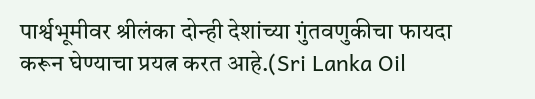पार्श्वभूमीवर श्रीलंका दोन्ही देशांच्या गुंतवणुकीचा फायदा करून घेण्याचा प्रयत्न करत आहे.(Sri Lanka Oil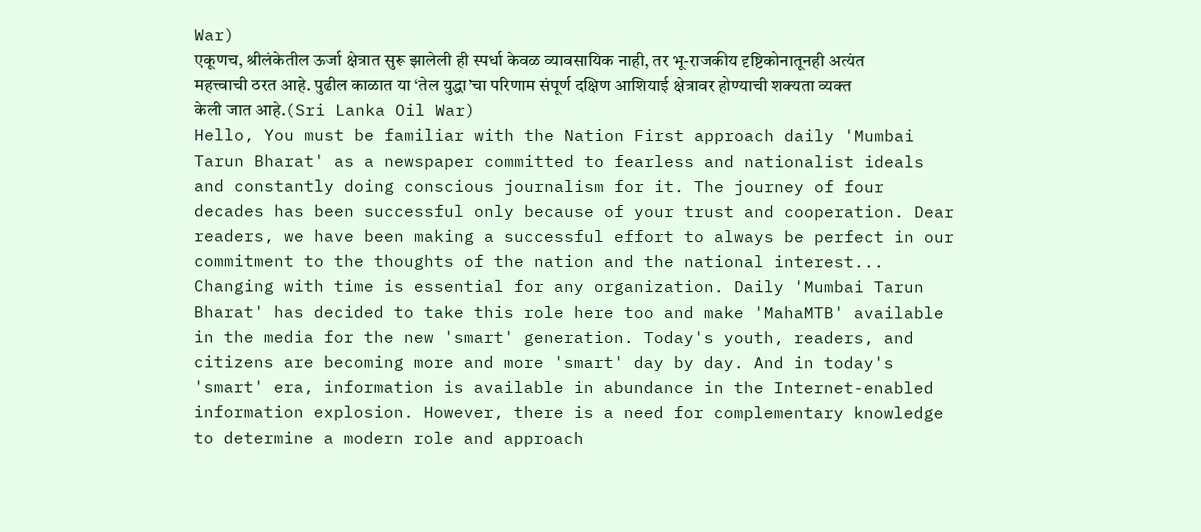War)
एकूणच, श्रीलंकेतील ऊर्जा क्षेत्रात सुरू झालेली ही स्पर्धा केवळ व्यावसायिक नाही, तर भू-राजकीय दृष्टिकोनातूनही अत्यंत महत्त्वाची ठरत आहे. पुढील काळात या ‘तेल युद्धा’चा परिणाम संपूर्ण दक्षिण आशियाई क्षेत्रावर होण्याची शक्यता व्यक्त केली जात आहे.(Sri Lanka Oil War)
Hello, You must be familiar with the Nation First approach daily 'Mumbai Tarun Bharat' as a newspaper committed to fearless and nationalist ideals and constantly doing conscious journalism for it. The journey of four decades has been successful only because of your trust and cooperation. Dear readers, we have been making a successful effort to always be perfect in our commitment to the thoughts of the nation and the national interest...
Changing with time is essential for any organization. Daily 'Mumbai Tarun Bharat' has decided to take this role here too and make 'MahaMTB' available in the media for the new 'smart' generation. Today's youth, readers, and citizens are becoming more and more 'smart' day by day. And in today's 'smart' era, information is available in abundance in the Internet-enabled information explosion. However, there is a need for complementary knowledge to determine a modern role and approach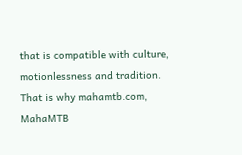that is compatible with culture, motionlessness and tradition.
That is why mahamtb.com, MahaMTB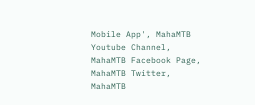Mobile App', MahaMTB Youtube Channel, MahaMTB Facebook Page, MahaMTB Twitter, MahaMTB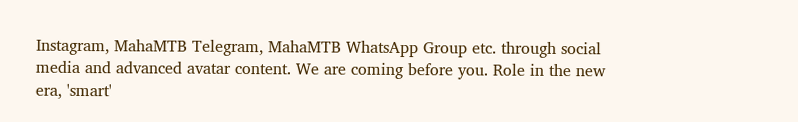Instagram, MahaMTB Telegram, MahaMTB WhatsApp Group etc. through social media and advanced avatar content. We are coming before you. Role in the new era, 'smart'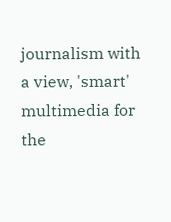journalism with a view, 'smart' multimedia for the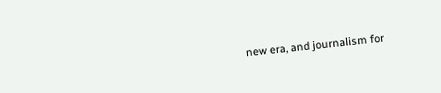new era, and journalism for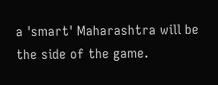a 'smart' Maharashtra will be the side of the game.